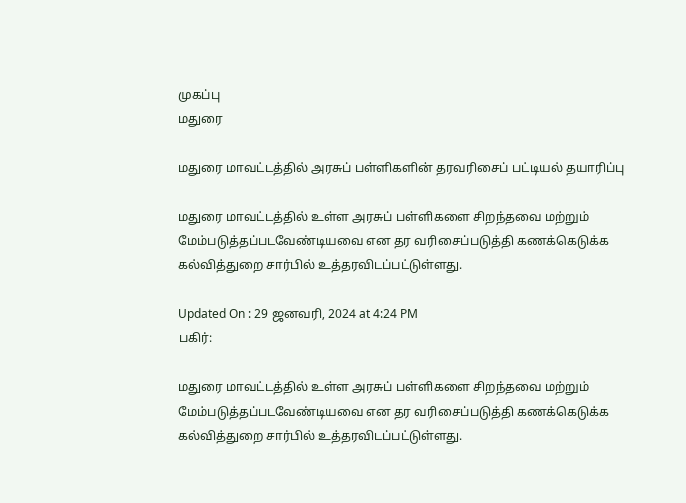முகப்பு
மதுரை

மதுரை மாவட்டத்தில் அரசுப் பள்ளிகளின் தரவரிசைப் பட்டியல் தயாரிப்பு

மதுரை மாவட்டத்தில் உள்ள அரசுப் பள்ளிகளை சிறந்தவை மற்றும் மேம்படுத்தப்படவேண்டியவை என தர வரிசைப்படுத்தி கணக்கெடுக்க கல்வித்துறை சார்பில் உத்தரவிடப்பட்டுள்ளது.

Updated On : 29 ஜனவரி, 2024 at 4:24 PM
பகிர்:

மதுரை மாவட்டத்தில் உள்ள அரசுப் பள்ளிகளை சிறந்தவை மற்றும் மேம்படுத்தப்படவேண்டியவை என தர வரிசைப்படுத்தி கணக்கெடுக்க கல்வித்துறை சார்பில் உத்தரவிடப்பட்டுள்ளது.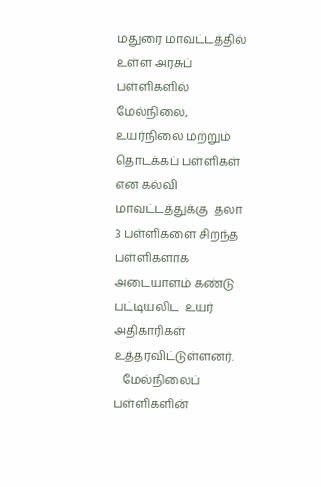மதுரை மாவட்டத்தில் உள்ள அரசுப் பள்ளிகளில்  மேல்நிலை, உயர்நிலை மற்றும் தொடக்கப் பள்ளிகள் என கல்வி மாவட்டத்துக்கு  தலா 3 பள்ளிகளை சிறந்த பள்ளிகளாக அடையாளம் கண்டு பட்டியலிட  உயர் அதிகாரிகள் உத்தரவிட்டுள்ளனர்.
   மேல்நிலைப் பள்ளிகளின்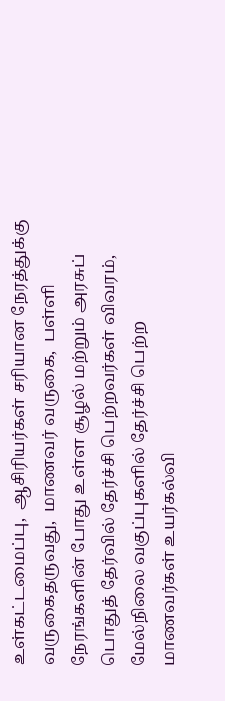உள்கட்டமைப்பு,  ஆசிரியர்கள் சரியான நேரத்துக்கு வருகைதருவது,  மாணவர் வருகை,  பள்ளி நேரங்களின் போது உள்ள சூழல் மற்றும் அரசுப் பொதுத் தேர்வில் தேர்ச்சி பெற்றவர்கள் விவரம்,   மேல்நிலை வகுப்புகளில் தேர்ச்சி பெற்ற மாணவர்கள் உயர்கல்வி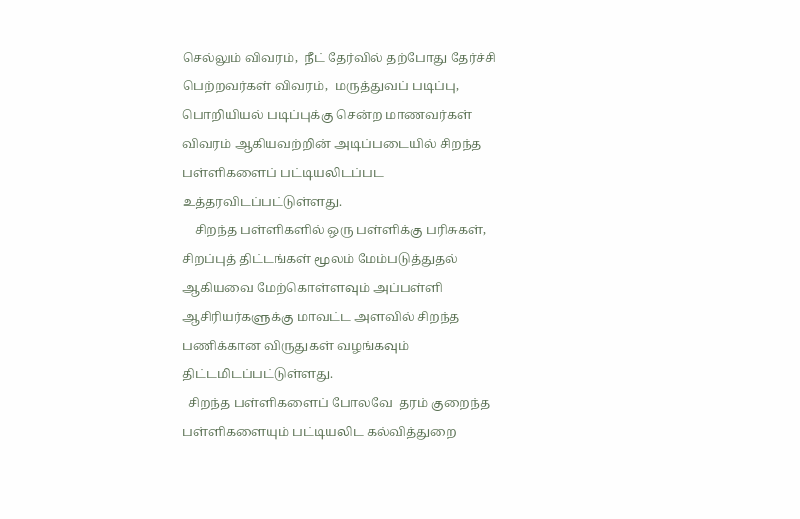செல்லும் விவரம்,  நீட் தேர்வில் தற்போது தேர்ச்சி பெற்றவர்கள் விவரம்,  மருத்துவப் படிப்பு, பொறியியல் படிப்புக்கு சென்ற மாணவர்கள் விவரம் ஆகியவற்றின் அடிப்படையில் சிறந்த பள்ளிகளைப் பட்டியலிடப்பட உத்தரவிடப்பட்டுள்ளது.
    சிறந்த பள்ளிகளில் ஒரு பள்ளிக்கு பரிசுகள்,  சிறப்புத் திட்டங்கள் மூலம் மேம்படுத்துதல் ஆகியவை மேற்கொள்ளவும் அப்பள்ளி ஆசிரியர்களுக்கு மாவட்ட அளவில் சிறந்த பணிக்கான விருதுகள் வழங்கவும் திட்டமிடப்பட்டுள்ளது.
  சிறந்த பள்ளிகளைப் போலவே  தரம் குறைந்த பள்ளிகளையும் பட்டியலிட கல்வித்துறை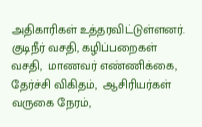அதிகாரிகள் உத்தரவிட்டுள்ளனர்.  குடிநீர் வசதி, கழிப்பறைகள் வசதி,  மாணவர் எண்ணிக்கை, தேர்ச்சி விகிதம்,  ஆசிரியர்கள் வருகை நேரம்,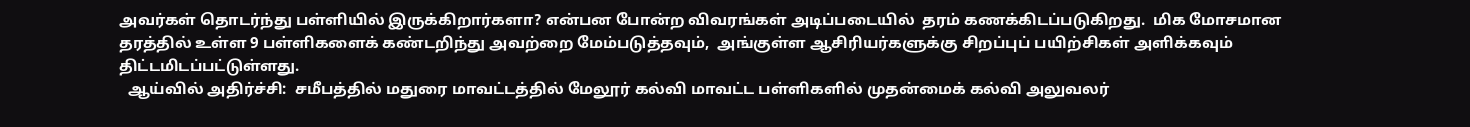அவர்கள் தொடர்ந்து பள்ளியில் இருக்கிறார்களா? என்பன போன்ற விவரங்கள் அடிப்படையில்  தரம் கணக்கிடப்படுகிறது.  மிக மோசமான தரத்தில் உள்ள 9 பள்ளிகளைக் கண்டறிந்து அவற்றை மேம்படுத்தவும்,  அங்குள்ள ஆசிரியர்களுக்கு சிறப்புப் பயிற்சிகள் அளிக்கவும் திட்டமிடப்பட்டுள்ளது.
  ஆய்வில் அதிர்ச்சி:  சமீபத்தில் மதுரை மாவட்டத்தில் மேலூர் கல்வி மாவட்ட பள்ளிகளில் முதன்மைக் கல்வி அலுவலர்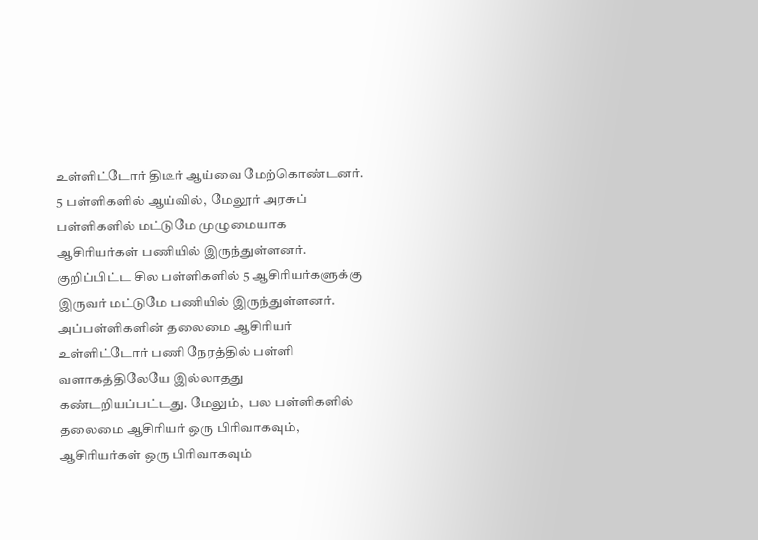உள்ளிட்டோர் திடீர் ஆய்வை மேற்கொண்டனர்.  5 பள்ளிகளில் ஆய்வில்,  மேலூர் அரசுப் பள்ளிகளில் மட்டுமே முழுமையாக ஆசிரியர்கள் பணியில் இருந்துள்ளனர்.  குறிப்பிட்ட சில பள்ளிகளில் 5 ஆசிரியர்களுக்கு இருவர் மட்டுமே பணியில் இருந்துள்ளனர்.  அப்பள்ளிகளின் தலைமை ஆசிரியர் உள்ளிட்டோர் பணி நேரத்தில் பள்ளி வளாகத்திலேயே இல்லாதது கண்டறியப்பட்டது. மேலும்,  பல பள்ளிகளில் தலைமை ஆசிரியர் ஒரு பிரிவாகவும்,  ஆசிரியர்கள் ஒரு பிரிவாகவும்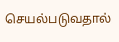செயல்படுவதால்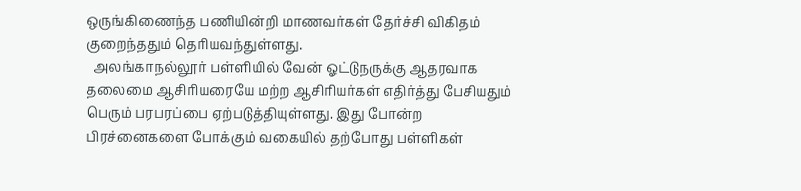ஒருங்கிணைந்த பணியின்றி மாணவர்கள் தேர்ச்சி விகிதம் குறைந்ததும் தெரியவந்துள்ளது.
  அலங்காநல்லூர் பள்ளியில் வேன் ஓட்டுநருக்கு ஆதரவாக தலைமை ஆசிரியரையே மற்ற ஆசிரியர்கள் எதிர்த்து பேசியதும் பெரும் பரபரப்பை ஏற்படுத்தியுள்ளது. இது போன்ற பிரச்னைகளை போக்கும் வகையில் தற்போது பள்ளிகள்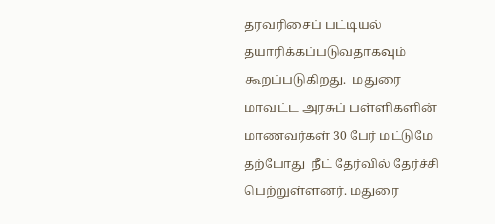தரவரிசைப் பட்டியல் தயாரிக்கப்படுவதாகவும் கூறப்படுகிறது.  மதுரை மாவட்ட அரசுப் பள்ளிகளின் மாணவர்கள் 30 பேர் மட்டுமே தற்போது  நீட் தேர்வில் தேர்ச்சி பெற்றுள்ளனர். மதுரை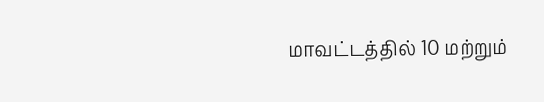மாவட்டத்தில் 10 மற்றும்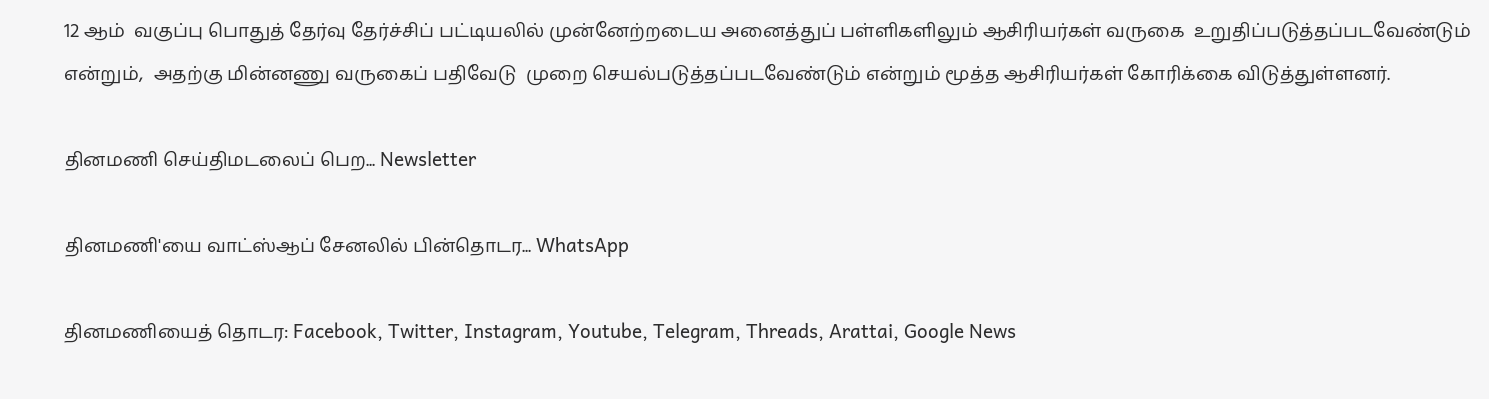12 ஆம்  வகுப்பு பொதுத் தேர்வு தேர்ச்சிப் பட்டியலில் முன்னேற்றடைய அனைத்துப் பள்ளிகளிலும் ஆசிரியர்கள் வருகை  உறுதிப்படுத்தப்படவேண்டும் என்றும்,  அதற்கு மின்னணு வருகைப் பதிவேடு  முறை செயல்படுத்தப்படவேண்டும் என்றும் மூத்த ஆசிரியர்கள் கோரிக்கை விடுத்துள்ளனர்.

தினமணி செய்திமடலைப் பெற... Newsletter

தினமணி'யை வாட்ஸ்ஆப் சேனலில் பின்தொடர... WhatsApp

தினமணியைத் தொடர: Facebook, Twitter, Instagram, Youtube, Telegram, Threads, Arattai, Google News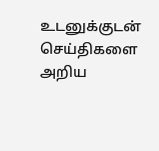உடனுக்குடன் செய்திகளை அறிய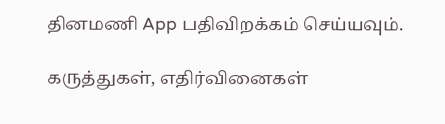தினமணி App பதிவிறக்கம் செய்யவும்.

கருத்துகள், எதிர்வினைகள்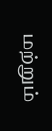மற்றும்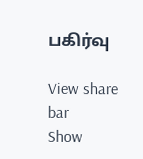பகிர்வு

View share bar
Show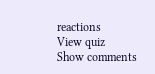reactions
View quiz
Show comments